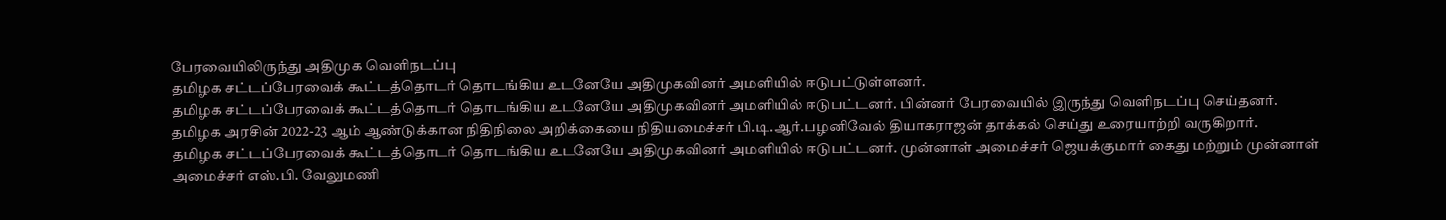பேரவையிலிருந்து அதிமுக வெளிநடப்பு
தமிழக சட்டப்பேரவைக் கூட்டத்தொடர் தொடங்கிய உடனேயே அதிமுகவினர் அமளியில் ஈடுபட்டுள்ளனர்.
தமிழக சட்டப்பேரவைக் கூட்டத்தொடர் தொடங்கிய உடனேயே அதிமுகவினர் அமளியில் ஈடுபட்டனர். பின்னர் பேரவையில் இருந்து வெளிநடப்பு செய்தனர்.
தமிழக அரசின் 2022-23 ஆம் ஆண்டுக்கான நிதிநிலை அறிக்கையை நிதியமைச்சர் பி.டி.ஆர்.பழனிவேல் தியாகராஜன் தாக்கல் செய்து உரையாற்றி வருகிறார்.
தமிழக சட்டப்பேரவைக் கூட்டத்தொடர் தொடங்கிய உடனேயே அதிமுகவினர் அமளியில் ஈடுபட்டனர். முன்னாள் அமைச்சர் ஜெயக்குமார் கைது மற்றும் முன்னாள் அமைச்சர் எஸ்.பி. வேலுமணி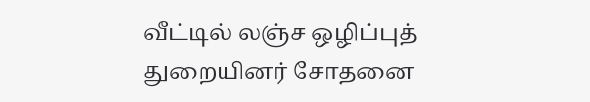வீட்டில் லஞ்ச ஒழிப்புத் துறையினர் சோதனை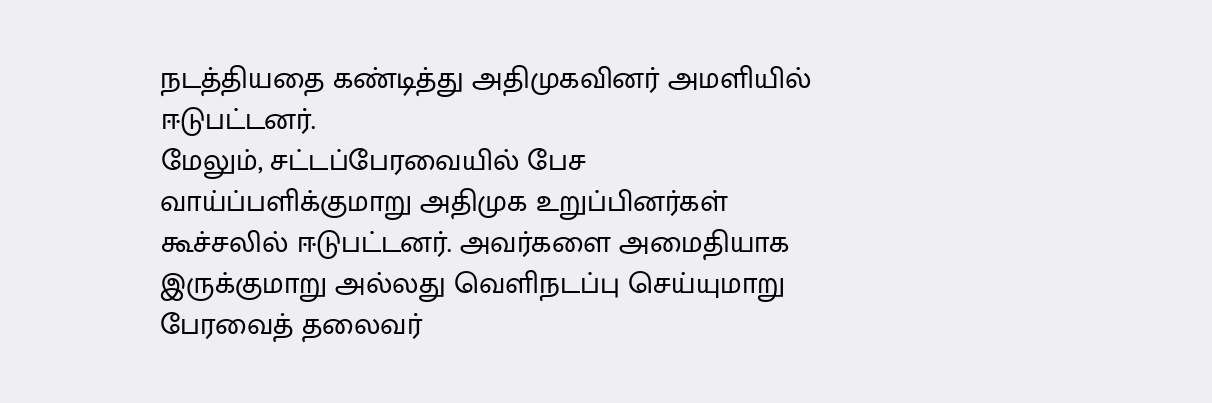நடத்தியதை கண்டித்து அதிமுகவினர் அமளியில் ஈடுபட்டனர்.
மேலும், சட்டப்பேரவையில் பேச வாய்ப்பளிக்குமாறு அதிமுக உறுப்பினர்கள் கூச்சலில் ஈடுபட்டனர். அவர்களை அமைதியாக இருக்குமாறு அல்லது வெளிநடப்பு செய்யுமாறு பேரவைத் தலைவர்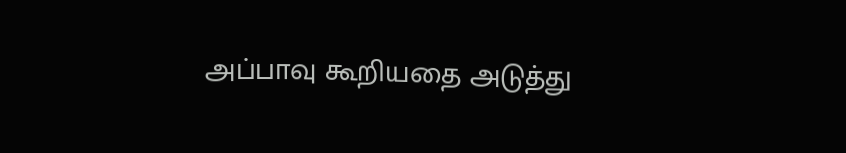அப்பாவு கூறியதை அடுத்து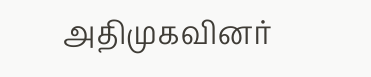அதிமுகவினர்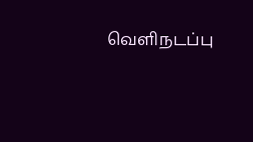வெளிநடப்பு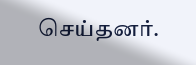செய்தனர்.